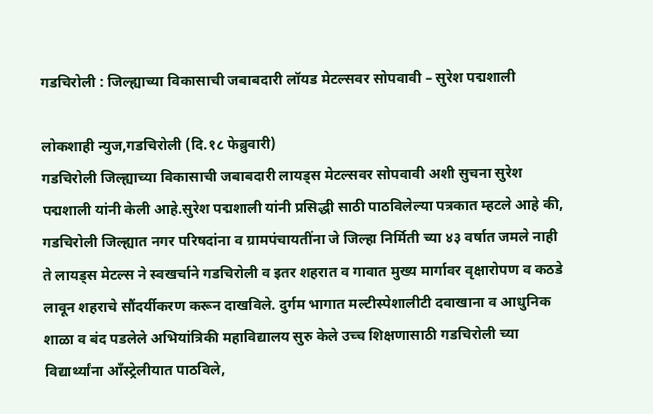गडचिरोली : जिल्ह्याच्या विकासाची जबाबदारी लॉयड मेटल्सवर सोपवावी – सुरेश पद्मशाली

लोकशाही न्युज,गडचिरोली (दि.१८ फेब्रुवारी)
गडचिरोली जिल्ह्याच्या विकासाची जबाबदारी लायड्स मेटल्सवर सोपवावी अशी सुचना सुरेश पद्मशाली यांनी केली आहे.सुरेश पद्मशाली यांनी प्रसिद्धी साठी पाठविलेल्या पत्रकात म्हटले आहे की, गडचिरोली जिल्ह्यात नगर परिषदांना व ग्रामपंचायतींना जे जिल्हा निर्मिती च्या ४३ वर्षात जमले नाही ते लायड्स मेटल्स ने स्वखर्चाने गडचिरोली व इतर शहरात व गावात मुख्य मार्गावर वृक्षारोपण व कठडे लावून शहराचे सौंदर्यीकरण करून दाखविले. दुर्गम भागात मल्टीस्पेशालीटी दवाखाना व आधुनिक शाळा व बंद पडलेले अभियांत्रिकी महाविद्यालय सुरु केले उच्च शिक्षणासाठी गडचिरोली च्या विद्यार्थ्यांना आँस्ट्रेलीयात पाठविले,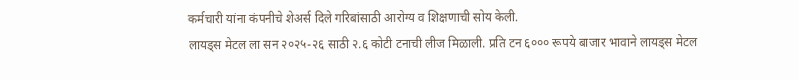कर्मचारी यांना कंपनीचे शेअर्स दिले गरिबांसाठी आरोग्य व शिक्षणाची सोय केली.
लायड्स मेटल ला सन २०२५-२६ साठी २.६ कोटी टनाची लीज मिळाली. प्रति टन ६००० रूपये बाजार भावाने लायड्स मेटल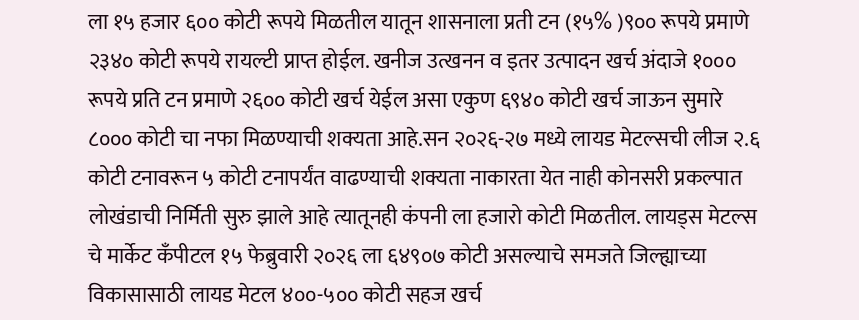ला १५ हजार ६०० कोटी रूपये मिळतील यातून शासनाला प्रती टन (१५% )९०० रूपये प्रमाणे २३४० कोटी रूपये रायल्टी प्राप्त होईल. खनीज उत्खनन व इतर उत्पादन खर्च अंदाजे १००० रूपये प्रति टन प्रमाणे २६०० कोटी खर्च येईल असा एकुण ६९४० कोटी खर्च जाऊन सुमारे ८००० कोटी चा नफा मिळण्याची शक्यता आहे.सन २०२६-२७ मध्ये लायड मेटल्सची लीज २.६ कोटी टनावरून ५ कोटी टनापर्यंत वाढण्याची शक्यता नाकारता येत नाही कोनसरी प्रकल्पात लोखंडाची निर्मिती सुरु झाले आहे त्यातूनही कंपनी ला हजारो कोटी मिळतील. लायड्स मेटल्स चे मार्केट कँपीटल १५ फेब्रुवारी २०२६ ला ६४९०७ कोटी असल्याचे समजते जिल्ह्याच्या विकासासाठी लायड मेटल ४००-५०० कोटी सहज खर्च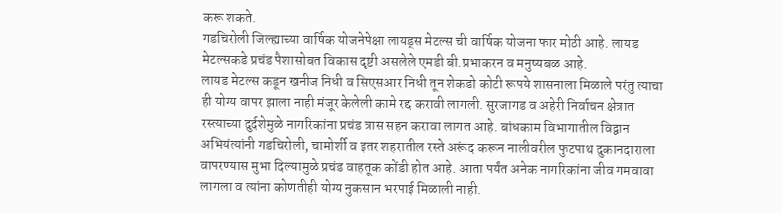करू शकते.
गडचिरोली जिल्ह्याच्या वार्षिक योजनेपेक्षा लायड्स मेटल्स ची वार्षिक योजना फार मोठी आहे. लायड मेटल्सकडे प्रचंड पैशासोबत विकास दृष्टी असलेले एमडी बी.प्रभाकरन व मनुष्यबळ आहे.
लायड मेटल्स कडून खनीज निधी व सिएसआर निधी तून शेकडो कोटी रूपये शासनाला मिळाले परंतु त्याचा ही योग्य वापर झाला नाही मंजूर केलेली कामे रद्द करावी लागली. सुरजागड व अहेरी निर्वाचन क्षेत्रात रस्त्याच्या दुर्दशेमुळे नागरिकांना प्रचंड त्रास सहन करावा लागत आहे. बांधकाम विभागातील विद्वान अभियंत्यांनी गडचिरोली, चामोर्शी व इतर शहरातील रस्ते अरूंद करून नालीवरील फुटपाथ दुकानदाराला वापरण्यास मुभा दिल्यामुळे प्रचंड वाहतूक कोंडी होत आहे. आता पर्यंत अनेक नागरिकांना जीव गमवावा लागला व त्यांना कोणतीही योग्य नुकसान भरपाई मिळाली नाही.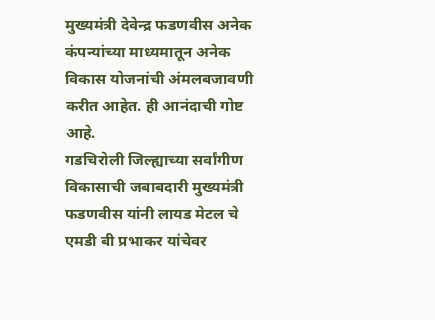मुख्यमंत्री देवेन्द्र फडणवीस अनेक कंपन्यांच्या माध्यमातून अनेक विकास योजनांची अंमलबजावणी करीत आहेत. ही आनंदाची गोष्ट आहे.
गडचिरोली जिल्ह्याच्या सर्वांगीण विकासाची जबाबदारी मुख्यमंत्री फडणवीस यांनी लायड मेटल चे एमडी बी प्रभाकर यांचेवर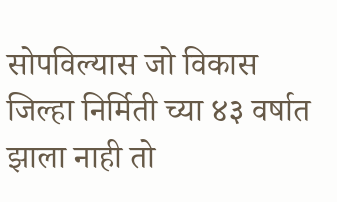सोपविल्यास जो विकास जिल्हा निर्मिती च्या ४३ वर्षात झाला नाही तो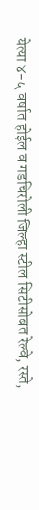येत्या ४-५ वर्षात होईल व गडचिरोली जिल्हा स्टील सिटीसोबत रेल्वे, रस्ते,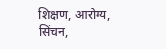शिक्षण, आरोग्य, सिंचन,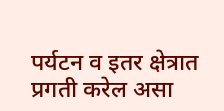पर्यटन व इतर क्षेत्रात प्रगती करेल असा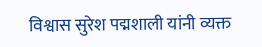विश्वास सुरेश पद्मशाली यांनी व्यक्त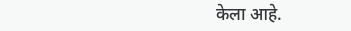केला आहे.